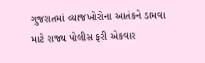ગુજરાતમાં વ્યાજખોરોના આતંકને ડામવા માટે રાજ્ય પોલીસ ફરી એકવાર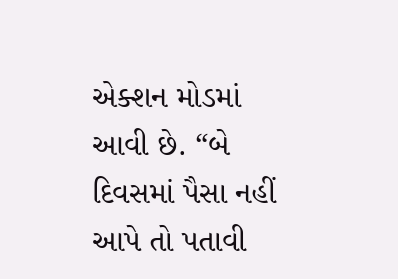એક્શન મોડમાં આવી છે. “બે દિવસમાં પૈસા નહીં આપે તો પતાવી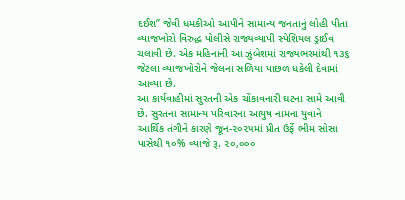દઈશ” જેવી ધમકીઓ આપીને સામાન્ય જનતાનું લોહી પીતા વ્યાજખોરો વિરુદ્ધ પોલીસે રાજ્યવ્યાપી સ્પેશિયલ ડ્રાઈવ ચલાવી છે. એક મહિનાની આ ઝુંબેશમાં રાજ્યભરમાંથી ૧૩૬ જેટલા વ્યાજખોરોને જેલના સળિયા પાછળ ધકેલી દેવામાં આવ્યા છે.
આ કાર્યવાહીમાં સુરતની એક ચોંકાવનારી ઘટના સામે આવી છે. સુરતના સામાન્ય પરિવારના આયુષ નામના યુવાને આર્થિક તંગીને કારણે જૂન-૨૦૨૫માં પ્રીત ઉર્ફે ભીમ સોસા પાસેથી ૧૦% વ્યાજે રૂ. ૨૦,૦૦૦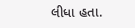લીધા હતા.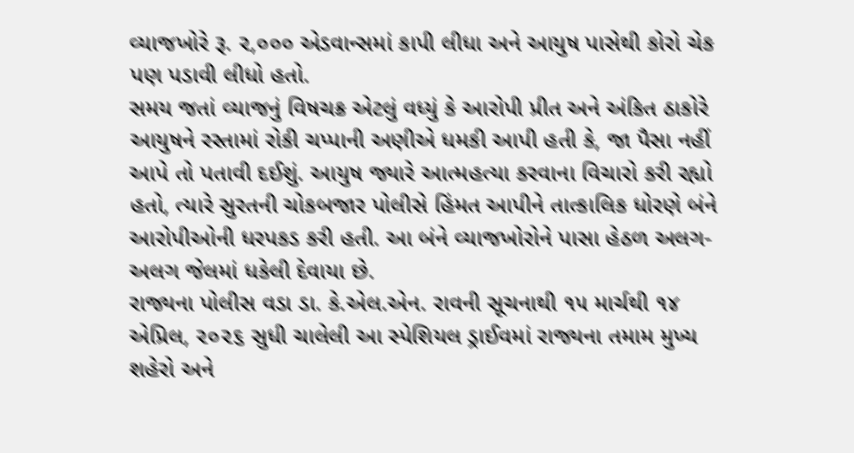વ્યાજખોરે રૂ. ૨,૦૦૦ એડવાન્સમાં કાપી લીધા અને આયુષ પાસેથી કોરો ચેક પણ પડાવી લીધો હતો.
સમય જતાં વ્યાજનું વિષચક્ર એટલું વધ્યું કે આરોપી પ્રીત અને અંકિત ઠાકોરે આયુષને રસ્તામાં રોકી ચપ્પાની અણીએ ધમકી આપી હતી કે, જા પૈસા નહીં આપે તો પતાવી દઈશું. આયુષ જ્યારે આત્મહત્યા કરવાના વિચારો કરી રહ્યો હતો, ત્યારે સુરતની ચોકબજાર પોલીસે હિંમત આપીને તાત્કાલિક ધોરણે બંને આરોપીઓની ધરપકડ કરી હતી. આ બંને વ્યાજખોરોને પાસા હેઠળ અલગ-અલગ જેલમાં ધકેલી દેવાયા છે.
રાજ્યના પોલીસ વડા ડા. કે.એલ.એન. રાવની સૂચનાથી ૧૫ માર્ચથી ૧૪ એપ્રિલ, ૨૦૨૬ સુધી ચાલેલી આ સ્પેશિયલ ડ્રાઈવમાં રાજ્યના તમામ મુખ્ય શહેરો અને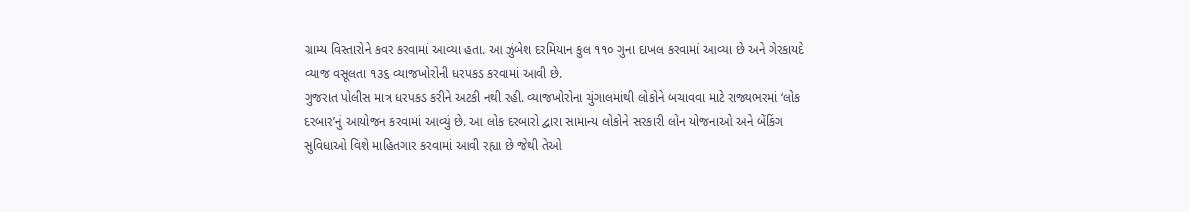ગ્રામ્ય વિસ્તારોને કવર કરવામાં આવ્યા હતા. આ ઝુંબેશ દરમિયાન કુલ ૧૧૦ ગુના દાખલ કરવામાં આવ્યા છે અને ગેરકાયદે વ્યાજ વસૂલતા ૧૩૬ વ્યાજખોરોની ધરપકડ કરવામાં આવી છે.
ગુજરાત પોલીસ માત્ર ધરપકડ કરીને અટકી નથી રહી. વ્યાજખોરોના ચુંગાલમાંથી લોકોને બચાવવા માટે રાજ્યભરમાં ‘લોક દરબાર’નું આયોજન કરવામાં આવ્યું છે. આ લોક દરબારો દ્વારા સામાન્ય લોકોને સરકારી લોન યોજનાઓ અને બેંકિંગ સુવિધાઓ વિશે માહિતગાર કરવામાં આવી રહ્યા છે જેથી તેઓ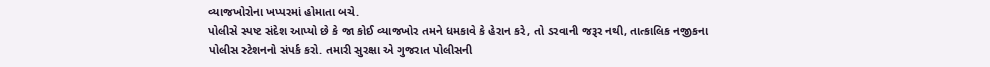વ્યાજખોરોના ખપ્પરમાં હોમાતા બચે.
પોલીસે સ્પષ્ટ સંદેશ આપ્યો છે કે જા કોઈ વ્યાજખોર તમને ધમકાવે કે હેરાન કરે, તો ડરવાની જરૂર નથી, તાત્કાલિક નજીકના પોલીસ સ્ટેશનનો સંપર્ક કરો. તમારી સુરક્ષા એ ગુજરાત પોલીસની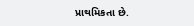પ્રાથમિકતા છે.